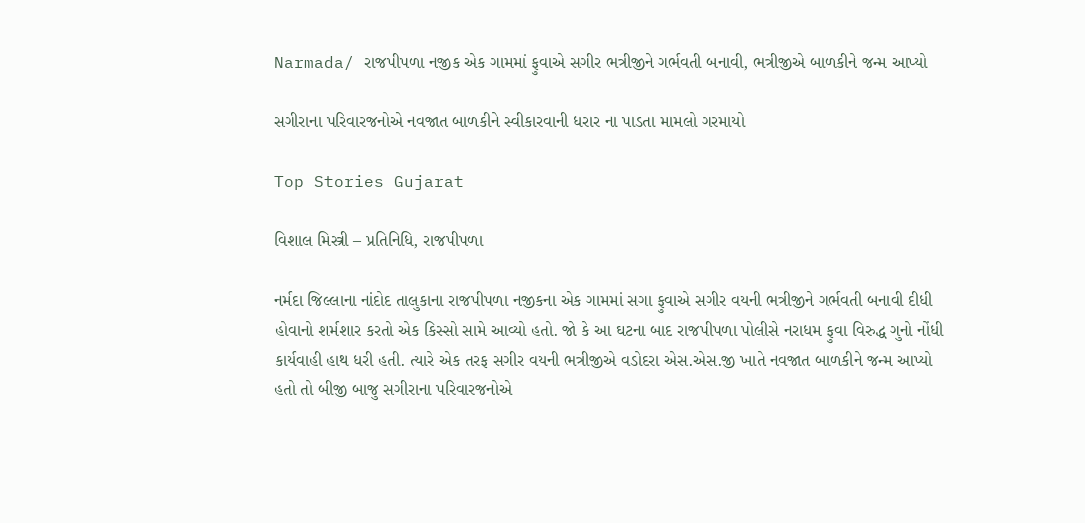Narmada/ રાજપીપળા નજીક એક ગામમાં ફુવાએ સગીર ભત્રીજીને ગર્ભવતી બનાવી, ભત્રીજીએ બાળકીને જન્મ આપ્યો

સગીરાના પરિવારજનોએ નવજાત બાળકીને સ્વીકારવાની ધરાર ના પાડતા મામલો ગરમાયો

Top Stories Gujarat

વિશાલ મિસ્ત્રી – પ્રતિનિધિ, રાજપીપળા

નર્મદા જિલ્લાના નાંદોદ તાલુકાના રાજપીપળા નજીકના એક ગામમાં સગા ફુવાએ સગીર વયની ભત્રીજીને ગર્ભવતી બનાવી દીધી હોવાનો શર્મશાર કરતો એક કિસ્સો સામે આવ્યો હતો. જો કે આ ઘટના બાદ રાજપીપળા પોલીસે નરાધમ ફુવા વિરુદ્ધ ગુનો નોંધી કાર્યવાહી હાથ ધરી હતી. ત્યારે એક તરફ સગીર વયની ભત્રીજીએ વડોદરા એસ.એસ.જી ખાતે નવજાત બાળકીને જન્મ આપ્યો હતો તો બીજી બાજુ સગીરાના પરિવારજનોએ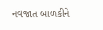નવજાત બાળકીને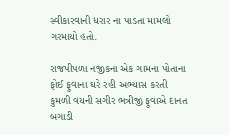સ્વીકારવાની ધરાર ના પાડતા મામલો ગરમાયો હતો.

રાજપીપળા નજીકના એક ગામના પોતાના ફોઈ ફુવાના ઘરે રહી અભ્યાસ કરતી કુમળી વયની સગીર ભત્રીજી ફુવાએ દાનત બગાડી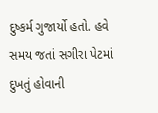દુષ્કર્મ ગુજાર્યો હતો. હવે સમય જતાં સગીરા પેટમાં દુખતું હોવાની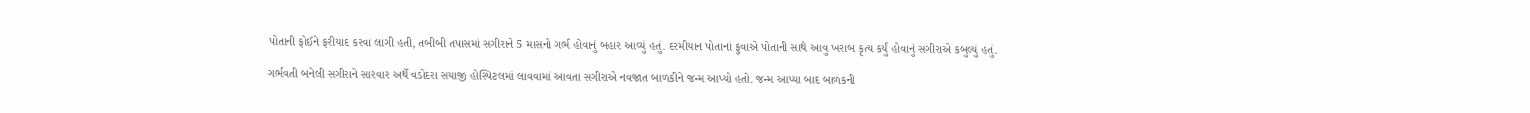પોતાની ફોઈને ફરીયાદ કરવા લાગી હતી, તબીબી તપાસમાં સગીરાને 5 માસનો ગર્ભ હોવાનું બહાર આવ્યું હતું. દરમીયાન પોતાનાં ફુવાએ પોતાની સાથે આવુ ખરાબ કૃત્ય કર્યું હોવાનું સગીરાએ કબુલ્યું હતું.

ગર્ભવતી બનેલી સગીરાને સારવાર અર્થે વડોદરા સયાજી હોસ્પિટલમાં લાવવામાં આવતા સગીરાએ નવજાત બાળકીને જન્મ આપ્યો હતો. જન્મ આપ્યા બાદ બાળકની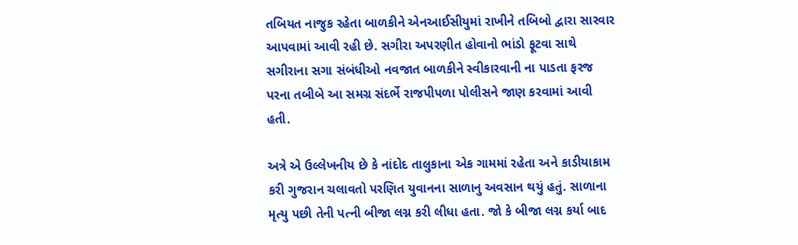તબિયત નાજુક રહેતા બાળકીને એનઆઈસીયુમાં રાખીને તબિબો દ્વારા સારવાર આપવામાં આવી રહી છે. સગીરા અપરણીત હોવાનો ભાંડો ફૂટવા સાથે સગીરાના સગા સંબંધીઓ નવજાત બાળકીને સ્વીકારવાની ના પાડતા ફરજ પરના તબીબે આ સમગ્ર સંદર્ભે રાજપીપળા પોલીસને જાણ કરવામાં આવી હતી.

અત્રે એ ઉલ્લેખનીય છે કે નાંદોદ તાલુકાના એક ગામમાં રહેતા અને કાડીયાકામ કરી ગુજરાન ચલાવતો પરણિત યુવાનના સાળાનુ અવસાન થયું હતું. સાળાના મૃત્યુ પછી તેની પત્ની બીજા લગ્ન કરી લીધા હતા. જો કે બીજા લગ્ન કર્યા બાદ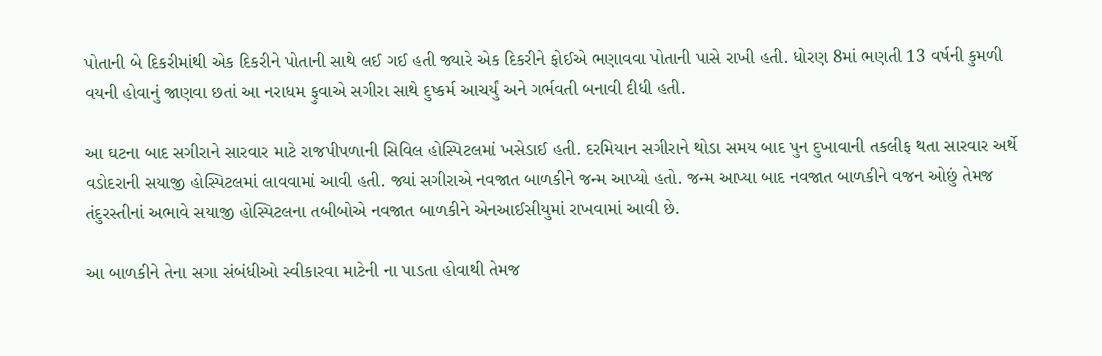પોતાની બે દિકરીમાંથી એક દિકરીને પોતાની સાથે લઈ ગઈ હતી જ્યારે એક દિકરીને ફોઈએ ભણાવવા પોતાની પાસે રાખી હતી. ધોરણ 8માં ભણતી 13 વર્ષની કુમળી વયની હોવાનું જાણવા છતાં આ નરાધમ ફુવાએ સગીરા સાથે દુષ્કર્મ આચર્યું અને ગર્ભવતી બનાવી દીધી હતી.

આ ઘટના બાદ સગીરાને સારવાર માટે રાજપીપળાની સિવિલ હોસ્પિટલમાં ખસેડાઈ હતી. દરમિયાન સગીરાને થોડા સમય બાદ પુન દુખાવાની તકલીફ થતા સારવાર અર્થે વડોદરાની સયાજી હોસ્પિટલમાં લાવવામાં આવી હતી. જ્યાં સગીરાએ નવજાત બાળકીને જન્મ આપ્યો હતો. જન્મ આપ્યા બાદ નવજાત બાળકીને વજન ઓછું તેમજ તંદુરસ્તીનાં અભાવે સયાજી હોસ્પિટલના તબીબોએ નવજાત બાળકીને એનઆઈસીયુમાં રાખવામાં આવી છે.

આ બાળકીને તેના સગા સંબંધીઓ સ્વીકારવા માટેની ના પાડતા હોવાથી તેમજ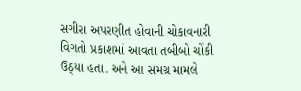સગીરા અપરણીત હોવાની ચોકાવનારી વિગતો પ્રકાશમાં આવતા તબીબો ચોંકી ઉઠ્યા હતા. અને આ સમગ્ર મામલે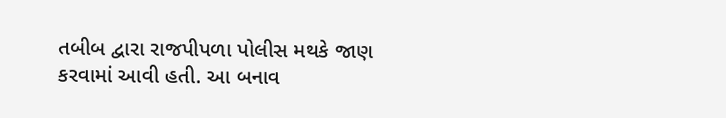તબીબ દ્વારા રાજપીપળા પોલીસ મથકે જાણ કરવામાં આવી હતી. આ બનાવ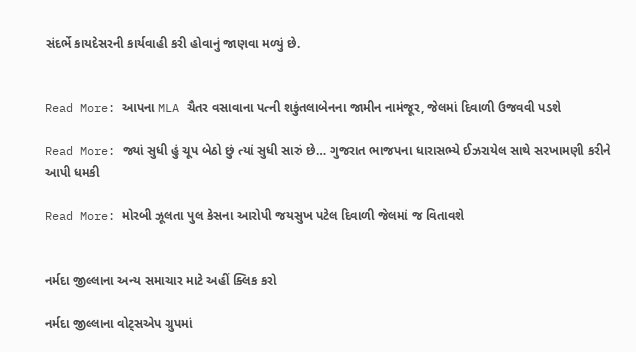સંદર્ભે કાયદેસરની કાર્યવાહી કરી હોવાનું જાણવા મળ્યું છે.


Read More: આપના MLA ચૈતર વસાવાના પત્ની શકુંતલાબેનના જામીન નામંજૂર, જેલમાં દિવાળી ઉજવવી પડશે

Read More: જ્યાં સુધી હું ચૂપ બેઠો છું ત્યાં સુધી સારું છે… ગુજરાત ભાજપના ધારાસભ્યે ઈઝરાયેલ સાથે સરખામણી કરીને આપી ધમકી

Read More: મોરબી ઝૂલતા પુલ કેસના આરોપી જયસુખ પટેલ દિવાળી જેલમાં જ વિતાવશે


નર્મદા જીલ્લાના અન્ય સમાચાર માટે અહીં ક્લિક કરો

નર્મદા જીલ્લાના વોટ્સએપ ગ્રુપમાં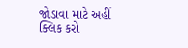જોડાવા માટે અહીં ક્લિક કરો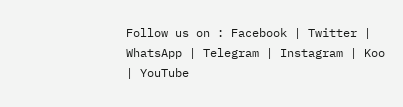Follow us on : Facebook | Twitter | WhatsApp | Telegram | Instagram | Koo | YouTube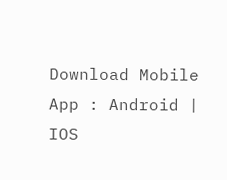Download Mobile App : Android | IOS